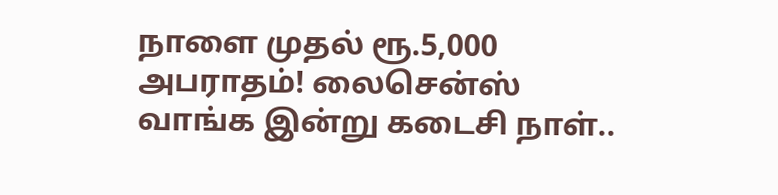நாளை முதல் ரூ.5,000 அபராதம்! லைசென்ஸ் வாங்க இன்று கடைசி நாள்..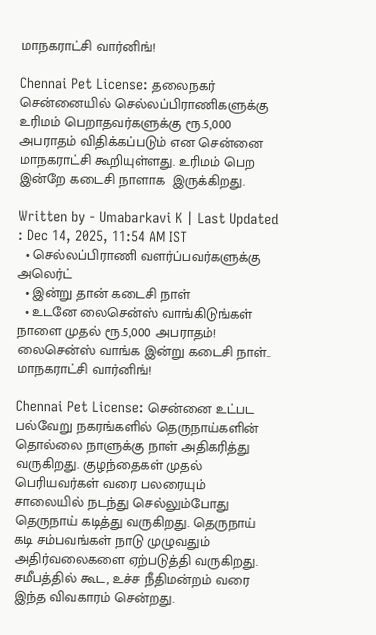மாநகராட்சி வார்னிங்!

Chennai Pet License: தலைநகர் சென்னையில் செல்லப்பிராணிகளுக்கு உரிமம் பெறாதவர்களுக்கு ரூ.5,000 அபராதம் விதிக்கப்படும் என சென்னை மாநகராட்சி கூறியுள்ளது. உரிமம் பெற இன்றே கடைசி நாளாக  இருக்கிறது.

Written by - Umabarkavi K | Last Updated : Dec 14, 2025, 11:54 AM IST
  • செல்லப்பிராணி வளர்ப்பவர்களுக்கு அலெர்ட்
  • இன்று தான் கடைசி நாள்
  • உடனே லைசென்ஸ் வாங்கிடுங்கள்
நாளை முதல் ரூ.5,000 அபராதம்!  லைசென்ஸ் வாங்க இன்று கடைசி நாள்.. மாநகராட்சி வார்னிங்!

Chennai Pet License: சென்னை உட்பட பல்வேறு நகரங்களில் தெருநாய்களின் தொல்லை நாளுக்கு நாள் அதிகரித்து வருகிறது. குழந்தைகள் முதல் பெரியவர்கள் வரை பலரையும்  சாலையில் நடந்து செல்லும்போது தெருநாய் கடித்து வருகிறது. தெருநாய் கடி சம்பவங்கள் நாடு முழுவதும் அதிர்வலைகளை ஏற்படுத்தி வருகிறது. சமீபத்தில் கூட, உச்ச நீதிமன்றம் வரை இந்த விவகாரம் சென்றது.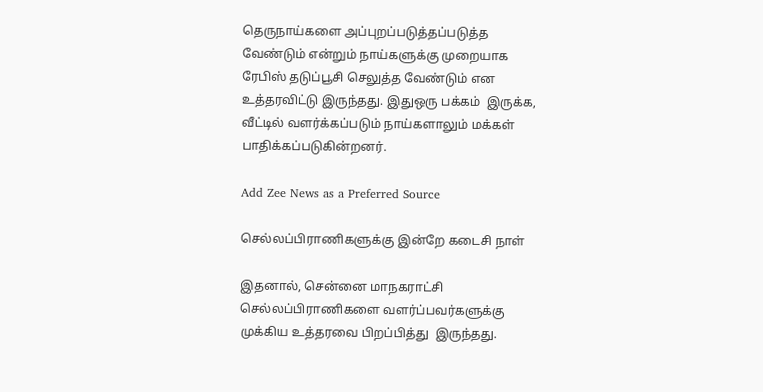தெருநாய்களை அப்புறப்படுத்தப்படுத்த வேண்டும் என்றும் நாய்களுக்கு முறையாக ரேபிஸ் தடுப்பூசி செலுத்த வேண்டும் என உத்தரவிட்டு இருந்தது. இதுஒரு பக்கம்  இருக்க, வீட்டில் வளர்க்கப்படும் நாய்களாலும் மக்கள் பாதிக்கப்படுகின்றனர்.

Add Zee News as a Preferred Source

செல்லப்பிராணிகளுக்கு இன்றே கடைசி நாள்

இதனால், சென்னை மாநகராட்சி செல்லப்பிராணிகளை வளர்ப்பவர்களுக்கு முக்கிய உத்தரவை பிறப்பித்து  இருந்தது.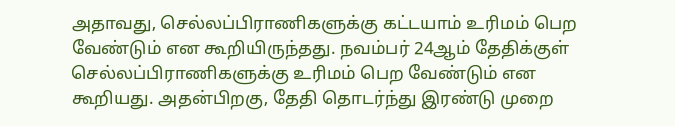அதாவது, செல்லப்பிராணிகளுக்கு கட்டயாம் உரிமம் பெற வேண்டும் என கூறியிருந்தது. நவம்பர் 24ஆம் தேதிக்குள் செல்லப்பிராணிகளுக்கு உரிமம் பெற வேண்டும் என கூறியது. அதன்பிறகு, தேதி தொடர்ந்து இரண்டு முறை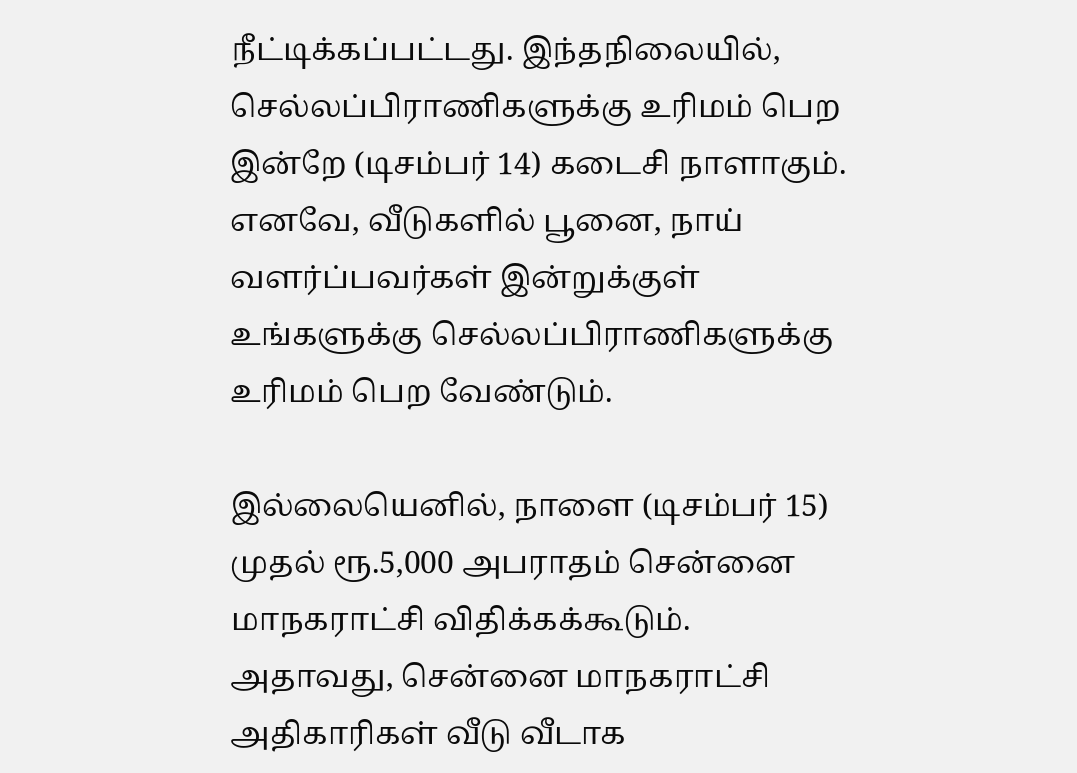நீட்டிக்கப்பட்டது. இந்தநிலையில், செல்லப்பிராணிகளுக்கு உரிமம் பெற இன்றே (டிசம்பர் 14) கடைசி நாளாகும். எனவே, வீடுகளில் பூனை, நாய் வளர்ப்பவர்கள் இன்றுக்குள் உங்களுக்கு செல்லப்பிராணிகளுக்கு உரிமம் பெற வேண்டும்.

இல்லையெனில், நாளை (டிசம்பர் 15) முதல் ரூ.5,000 அபராதம் சென்னை மாநகராட்சி விதிக்கக்கூடும். அதாவது, சென்னை மாநகராட்சி அதிகாரிகள் வீடு வீடாக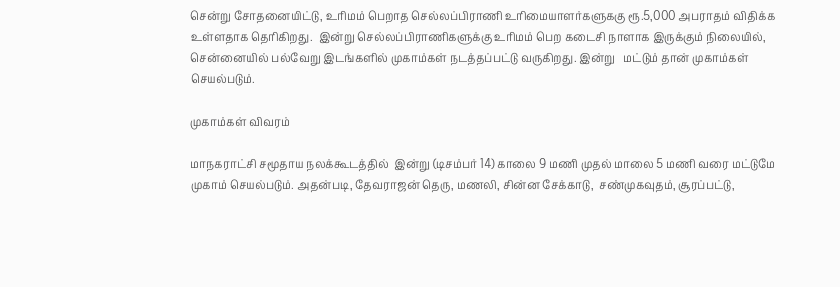சென்று சோதனையிட்டு, உரிமம் பெறாத செல்லப்பிராணி உரிமையாளர்களுககு ரூ.5,000 அபராதம் விதிக்க உள்ளதாக தெரிகிறது.  இன்று செல்லப்பிராணிகளுக்கு உரிமம் பெற கடைசி நாளாக இருக்கும் நிலையில், சென்னையில் பல்வேறு இடங்களில் முகாம்கள் நடத்தப்பட்டு வருகிறது. இன்று   மட்டும் தான் முகாம்கள் செயல்படும்.

முகாம்கள் விவரம்

மாநகராட்சி சமூதாய நலக்கூடத்தில்  இன்று (டிசம்பர் 14) காலை 9 மணி முதல் மாலை 5 மணி வரை மட்டுமே முகாம் செயல்படும். அதன்படி, தேவராஜன் தெரு, மணலி, சின்ன சேக்காடு,  சண்முகவுதம், சூரப்பட்டு,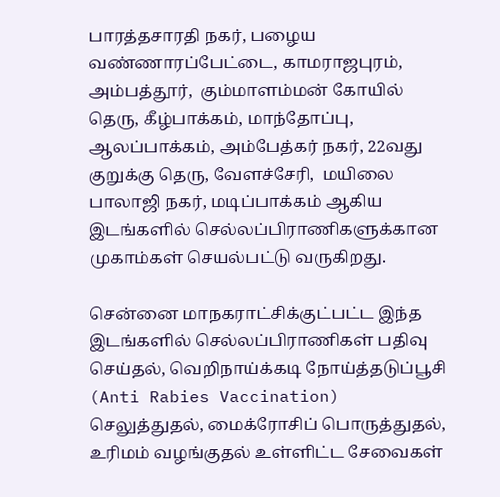பாரத்தசாரதி நகர், பழைய வண்ணாரப்பேட்டை, காமராஜபுரம், அம்பத்தூர்,  கும்மாளம்மன் கோயில் தெரு, கீழ்பாக்கம், மாந்தோப்பு, ஆலப்பாக்கம், அம்பேத்கர் நகர், 22வது குறுக்கு தெரு, வேளச்சேரி,  மயிலை பாலாஜி நகர், மடிப்பாக்கம் ஆகிய இடங்களில் செல்லப்பிராணிகளுக்கான முகாம்கள் செயல்பட்டு வருகிறது.

சென்னை மாநகராட்சிக்குட்பட்ட இந்த இடங்களில் செல்லப்பிராணிகள் பதிவு செய்தல், வெறிநாய்க்கடி நோய்த்தடுப்பூசி (Anti Rabies Vaccination) செலுத்துதல், மைக்ரோசிப் பொருத்துதல், உரிமம் வழங்குதல் உள்ளிட்ட சேவைகள்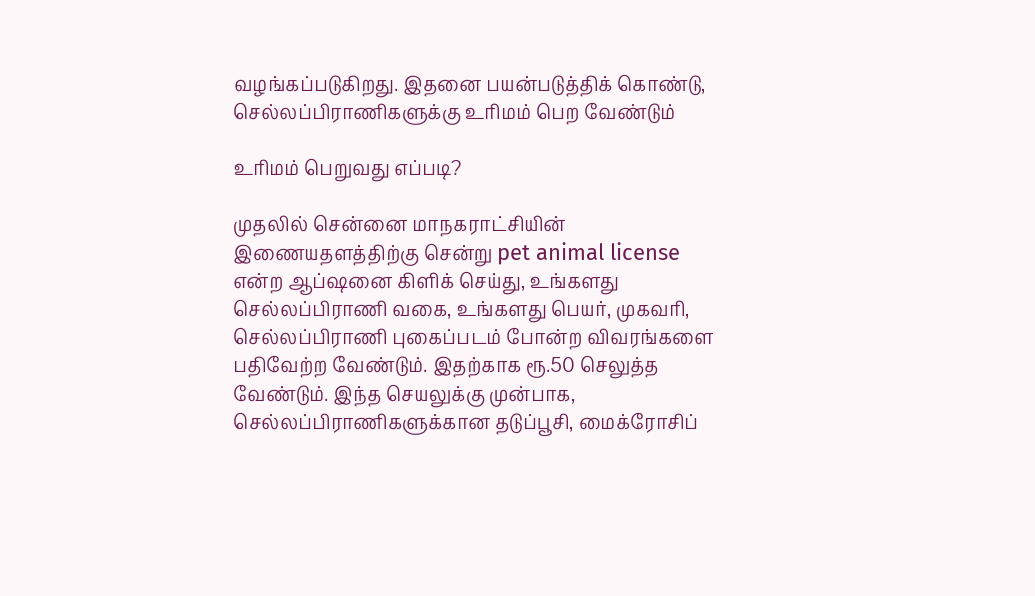வழங்கப்படுகிறது. இதனை பயன்படுத்திக் கொண்டு,  செல்லப்பிராணிகளுக்கு உரிமம் பெற வேண்டும்

உரிமம் பெறுவது எப்படி?

முதலில் சென்னை மாநகராட்சியின் இணையதளத்திற்கு சென்று pet animal license என்ற ஆப்ஷனை கிளிக் செய்து, உங்களது செல்லப்பிராணி வகை, உங்களது பெயர், முகவரி, செல்லப்பிராணி புகைப்படம் போன்ற விவரங்களை பதிவேற்ற வேண்டும். இதற்காக ரூ.50 செலுத்த வேண்டும். இந்த செயலுக்கு முன்பாக, செல்லப்பிராணிகளுக்கான தடுப்பூசி, மைக்ரோசிப்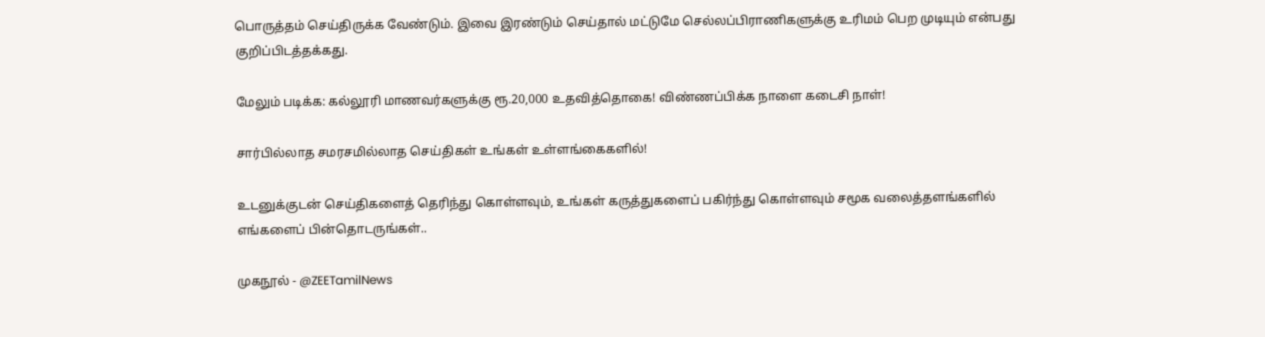பொருத்தம் செய்திருக்க வேண்டும். இவை இரண்டும் செய்தால் மட்டுமே செல்லப்பிராணிகளுக்கு உரிமம் பெற முடியும் என்பது குறிப்பிடத்தக்கது.

மேலும் படிக்க: கல்லூரி மாணவர்களுக்கு ரூ.20,000 உதவித்தொகை! விண்ணப்பிக்க நாளை கடைசி நாள்!

சார்பில்லாத சமரசமில்லாத செய்திகள் உங்கள் உள்ளங்கைகளில்!

உடனுக்குடன் செய்திகளைத் தெரிந்து கொள்ளவும், உங்கள் கருத்துகளைப் பகிர்ந்து கொள்ளவும் சமூக வலைத்தளங்களில் எங்களைப் பின்தொடருங்கள்..

முகநூல் - @ZEETamilNews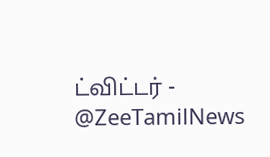ட்விட்டர் - @ZeeTamilNews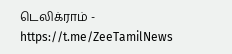டெலிக்ராம் - https://t.me/ZeeTamilNews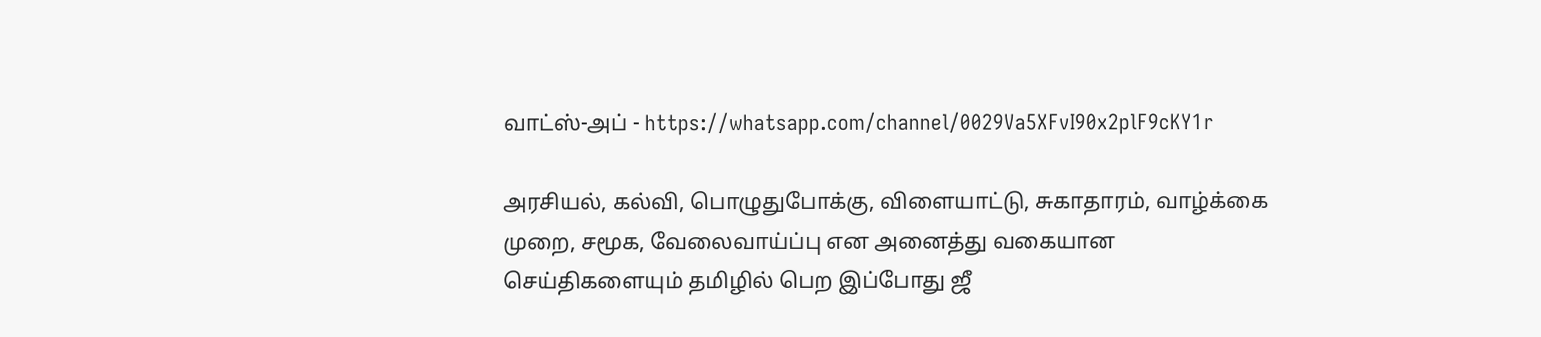வாட்ஸ்-அப் - https://whatsapp.com/channel/0029Va5XFvI90x2plF9cKY1r

அரசியல், கல்வி, பொழுதுபோக்கு, விளையாட்டு, சுகாதாரம், வாழ்க்கை முறை, சமூக, வேலைவாய்ப்பு என அனைத்து வகையான செய்திகளையும் தமிழில் பெற இப்போது ஜீ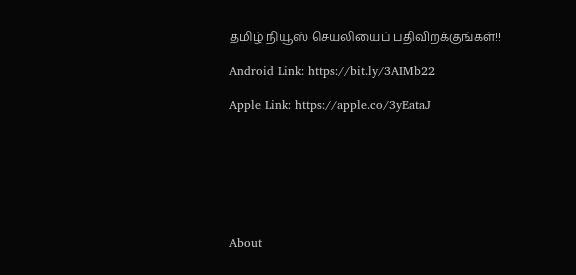தமிழ் நியூஸ் செயலியைப் பதிவிறக்குங்கள்!!

Android Link: https://bit.ly/3AIMb22

Apple Link: https://apple.co/3yEataJ







About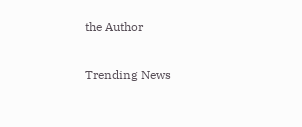the Author

Trending News